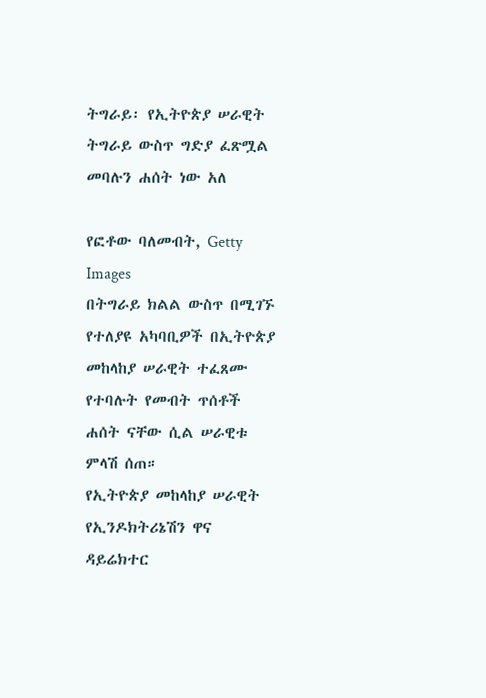ትግራይ፡ የኢትዮጵያ ሠራዊት ትግራይ ውስጥ ግድያ ፈጽሟል መባሉን ሐሰት ነው አለ

የፎቶው ባለመብት, Getty Images
በትግራይ ክልል ውስጥ በሚገኙ የተለያዩ አካባቢዎች በኢትዮጵያ መከላከያ ሠራዊት ተፈጸሙ የተባሉት የመብት ጥሰቶች ሐሰት ናቸው ሲል ሠራዊቱ ምላሽ ሰጠ።
የኢትዮጵያ መከላከያ ሠራዊት የኢንዶክትሪኔሽን ዋና ዳይሬክተር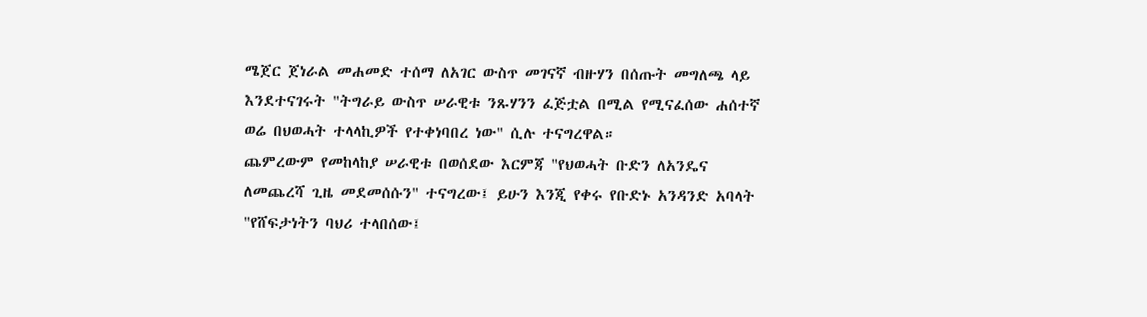ሜጀር ጀነራል መሐመድ ተሰማ ለአገር ውስጥ መገናኛ ብዙሃን በሰጡት መግለጫ ላይ እንደተናገሩት "ትግራይ ውስጥ ሠራዊቱ ንጹሃንን ፈጅቷል በሚል የሚናፈሰው ሐሰተኛ ወሬ በህወሓት ተላላኪዎች የተቀነባበረ ነው" ሲሉ ተናግረዋል።
ጨምረውም የመከላከያ ሠራዊቱ በወሰደው እርምጃ "የህወሓት ቡድን ለአንዴና ለመጨረሻ ጊዜ መደመሰሱን" ተናግረው፤ ይሁን እንጂ የቀሩ የቡድኑ አንዳንድ አባላት "የሸፍታነትን ባህሪ ተላበሰው፤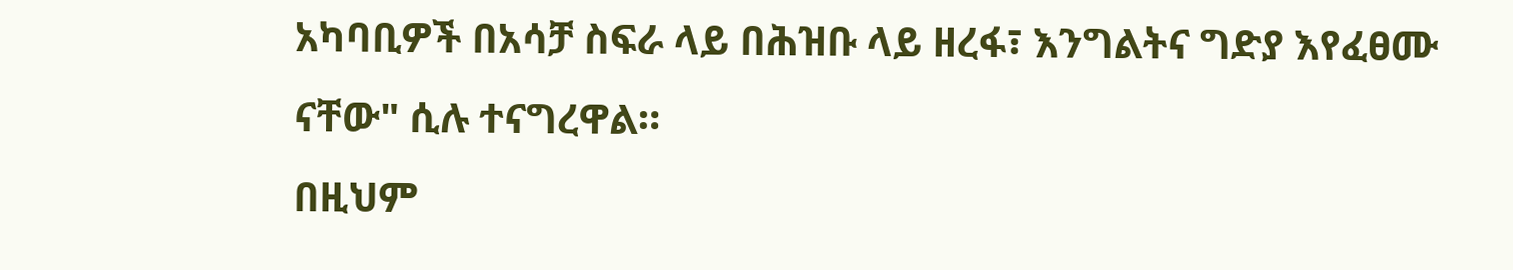አካባቢዎች በአሳቻ ስፍራ ላይ በሕዝቡ ላይ ዘረፋ፣ እንግልትና ግድያ እየፈፀሙ ናቸው" ሲሉ ተናግረዋል።
በዚህም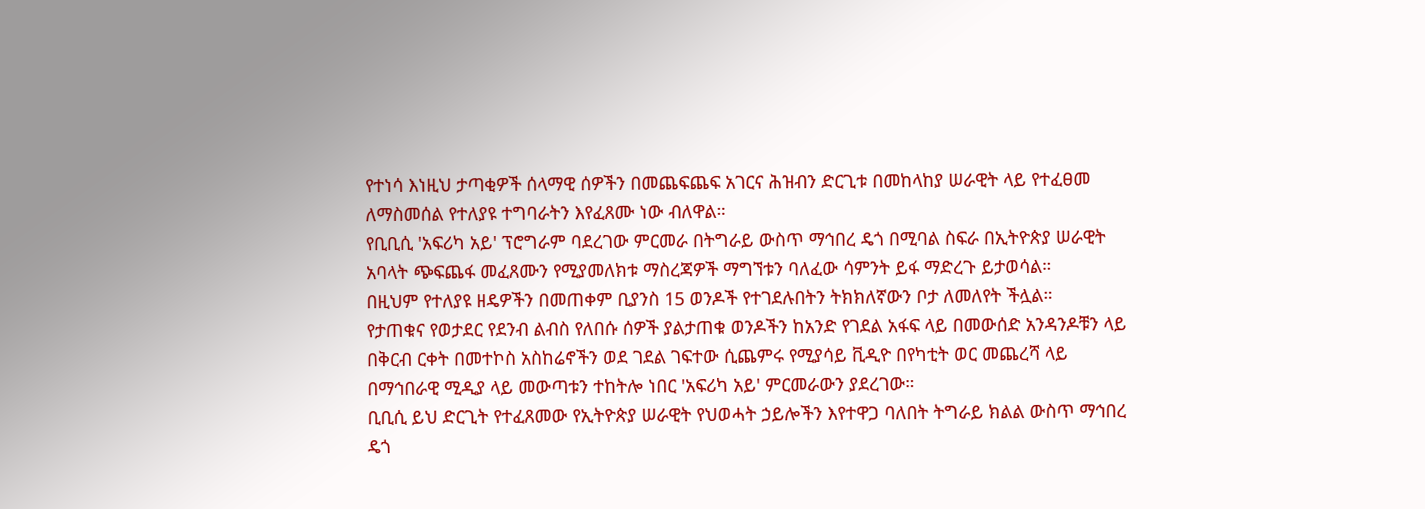የተነሳ እነዚህ ታጣቂዎች ሰላማዊ ሰዎችን በመጨፍጨፍ አገርና ሕዝብን ድርጊቱ በመከላከያ ሠራዊት ላይ የተፈፀመ ለማስመሰል የተለያዩ ተግባራትን እየፈጸሙ ነው ብለዋል።
የቢቢሲ 'አፍሪካ አይ' ፕሮግራም ባደረገው ምርመራ በትግራይ ውስጥ ማኅበረ ዴጎ በሚባል ስፍራ በኢትዮጵያ ሠራዊት አባላት ጭፍጨፋ መፈጸሙን የሚያመለክቱ ማስረጃዎች ማግኘቱን ባለፈው ሳምንት ይፋ ማድረጉ ይታወሳል።
በዚህም የተለያዩ ዘዴዎችን በመጠቀም ቢያንስ 15 ወንዶች የተገደሉበትን ትክክለኛውን ቦታ ለመለየት ችሏል።
የታጠቁና የወታደር የደንብ ልብስ የለበሱ ሰዎች ያልታጠቁ ወንዶችን ከአንድ የገደል አፋፍ ላይ በመውሰድ አንዳንዶቹን ላይ በቅርብ ርቀት በመተኮስ አስከሬኖችን ወደ ገደል ገፍተው ሲጨምሩ የሚያሳይ ቪዲዮ በየካቲት ወር መጨረሻ ላይ በማኅበራዊ ሚዲያ ላይ መውጣቱን ተከትሎ ነበር 'አፍሪካ አይ' ምርመራውን ያደረገው።
ቢቢሲ ይህ ድርጊት የተፈጸመው የኢትዮጵያ ሠራዊት የህወሓት ኃይሎችን እየተዋጋ ባለበት ትግራይ ክልል ውስጥ ማኅበረ ዴጎ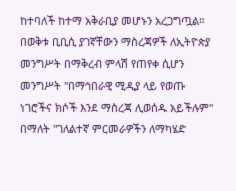ከተባለች ከተማ አቅራቢያ መሆኑን አረጋግጧል።
በወቅቱ ቢቢሲ ያገኛቸውን ማስረጃዎች ለኢትዮጵያ መንግሥት በማቅረብ ምላሽ የጠየቀ ሲሆን መንግሥት "በማኅበራዊ ሚዲያ ላይ የወጡ ነገሮችና ክሶች እንደ ማስረጃ ሊወሰዱ አይችሉም" በማለት "ገለልተኛ ምርመራዎችን ለማካሄድ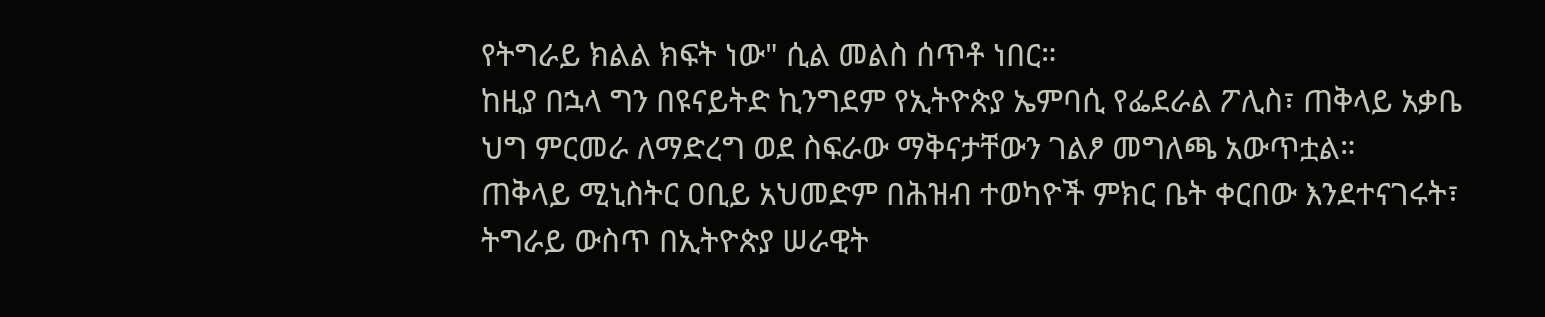የትግራይ ክልል ክፍት ነው" ሲል መልስ ሰጥቶ ነበር።
ከዚያ በኋላ ግን በዩናይትድ ኪንግደም የኢትዮጵያ ኤምባሲ የፌደራል ፖሊስ፣ ጠቅላይ አቃቤ ህግ ምርመራ ለማድረግ ወደ ስፍራው ማቅናታቸውን ገልፆ መግለጫ አውጥቷል።
ጠቅላይ ሚኒስትር ዐቢይ አህመድም በሕዝብ ተወካዮች ምክር ቤት ቀርበው እንደተናገሩት፣ ትግራይ ውስጥ በኢትዮጵያ ሠራዊት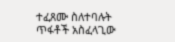ተፈጸሙ ስለተባሉት ጥፋቶች አስፈላጊው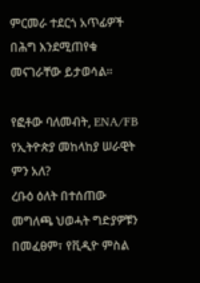ምርመራ ተደርጎ አጥፊዎች በሕግ እንደሚጠየቁ መናገራቸው ይታወሳል።

የፎቶው ባለመብት, ENA/FB
የኢትዮጵያ መከላከያ ሠራዊት ምን አለ?
ረቡዕ ዕለት በተሰጠው መግለጫ ህወሓት ግድያዎቹን በመፈፀም፣ የቪዲዮ ምስል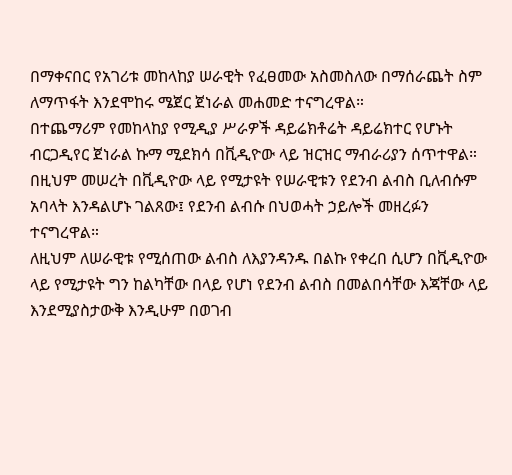በማቀናበር የአገሪቱ መከላከያ ሠራዊት የፈፀመው አስመስለው በማሰራጨት ስም ለማጥፋት እንደሞከሩ ሜጀር ጀነራል መሐመድ ተናግረዋል።
በተጨማሪም የመከላከያ የሚዲያ ሥራዎች ዳይሬክቶሬት ዳይሬክተር የሆኑት ብርጋዲየር ጀነራል ኩማ ሚደክሳ በቪዲዮው ላይ ዝርዝር ማብራሪያን ሰጥተዋል።
በዚህም መሠረት በቪዲዮው ላይ የሚታዩት የሠራዊቱን የደንብ ልብስ ቢለብሱም አባላት እንዳልሆኑ ገልጸው፤ የደንብ ልብሱ በህወሓት ኃይሎች መዘረፉን ተናግረዋል።
ለዚህም ለሠራዊቱ የሚሰጠው ልብስ ለእያንዳንዱ በልኩ የቀረበ ሲሆን በቪዲዮው ላይ የሚታዩት ግን ከልካቸው በላይ የሆነ የደንብ ልብስ በመልበሳቸው እጃቸው ላይ እንደሚያስታውቅ እንዲሁም በወገብ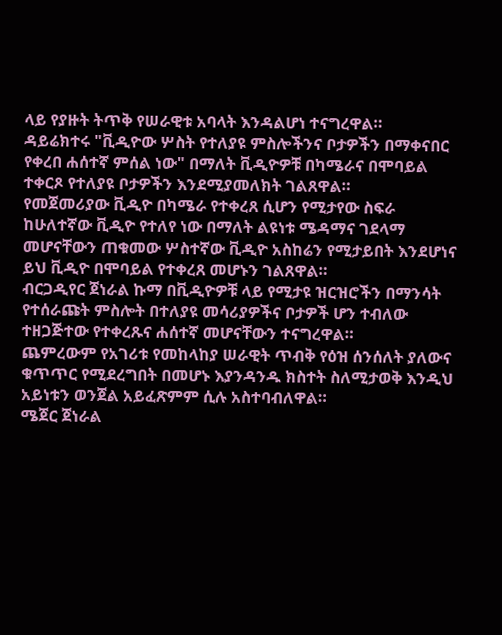ላይ የያዙት ትጥቅ የሠራዊቱ አባላት እንዳልሆነ ተናግረዋል።
ዳይሬክተሩ "ቪዲዮው ሦስት የተለያዩ ምስሎችንና ቦታዎችን በማቀናበር የቀረበ ሐሰተኛ ምሰል ነው" በማለት ቪዲዮዎቹ በካሜራና በሞባይል ተቀርጾ የተለያዩ ቦታዎችን እንደሚያመለክት ገልጸዋል።
የመጀመሪያው ቪዲዮ በካሜራ የተቀረጸ ሲሆን የሚታየው ስፍራ ከሁለተኛው ቪዲዮ የተለየ ነው በማለት ልዩነቱ ሜዳማና ገደላማ መሆናቸውን ጠቁመው ሦስተኛው ቪዲዮ አስከሬን የሚታይበት እንደሆነና ይህ ቪዲዮ በሞባይል የተቀረጸ መሆኑን ገልጸዋል።
ብርጋዲየር ጀነራል ኩማ በቪዲዮዎቹ ላይ የሚታዩ ዝርዝሮችን በማንሳት የተሰራጩት ምስሎት በተለያዩ መሳሪያዎችና ቦታዎች ሆን ተብለው ተዘጋጅተው የተቀረጹና ሐሰተኛ መሆናቸውን ተናግረዋል።
ጨምረውም የአገሪቱ የመከላከያ ሠራዊት ጥብቅ የዕዝ ሰንሰለት ያለውና ቁጥጥር የሚደረግበት በመሆኑ እያንዳንዱ ክስተት ስለሚታወቅ እንዲህ አይነቱን ወንጀል አይፈጽምም ሲሉ አስተባብለዋል።
ሜጀር ጀነራል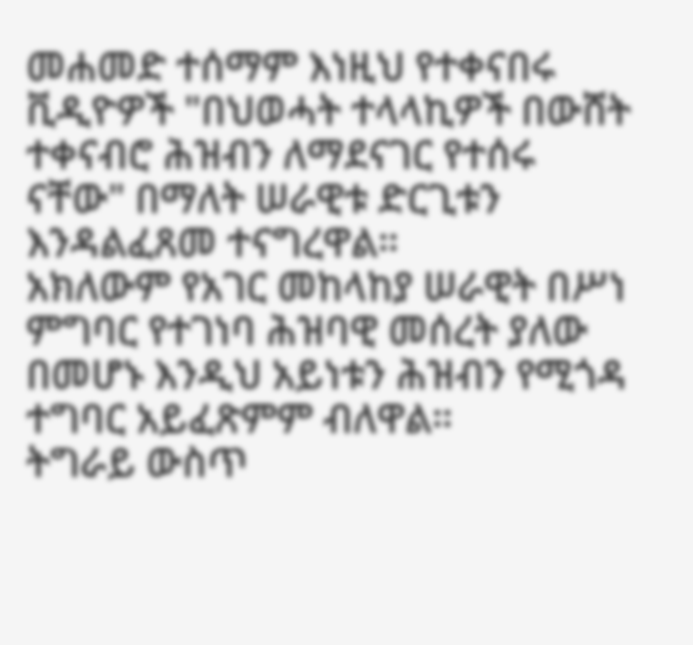መሐመድ ተሰማም እነዚህ የተቀናበሩ ቪዲዮዎች "በህወሓት ተላላኪዎች በውሸት ተቀናብሮ ሕዝብን ለማደናገር የተሰሩ ናቸው" በማለት ሠራዊቱ ድርጊቱን እንዳልፈጸመ ተናግረዋል።
አክለውም የአገር መከላከያ ሠራዊት በሥነ ምግባር የተገነባ ሕዝባዊ መሰረት ያለው በመሆኑ እንዲህ አይነቱን ሕዝብን የሚጎዳ ተግባር አይፈጽምም ብለዋል።
ትግራይ ውስጥ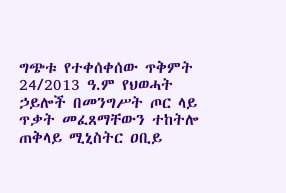ግጭቱ የተቀሰቀሰው ጥቅምት 24/2013 ዓ.ም የህወሓት ኃይሎች በመንግሥት ጦር ላይ ጥቃት መፈጸማቸውን ተከትሎ ጠቅላይ ሚኒስትር ዐቢይ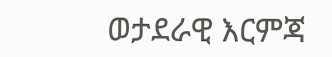ወታደራዊ እርምጃ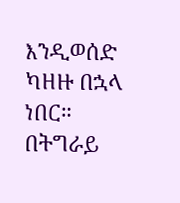እንዲወሰድ ካዘዙ በኋላ ነበር።
በትግራይ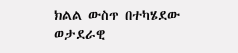ክልል ውስጥ በተካሄደው ወታደራዊ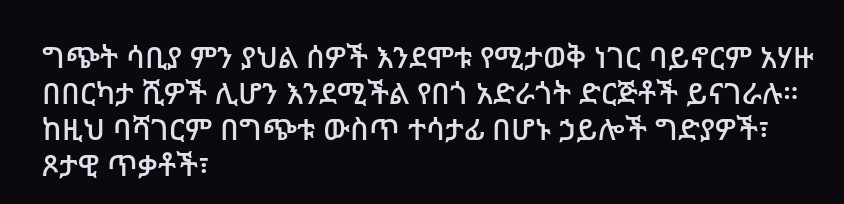ግጭት ሳቢያ ምን ያህል ሰዎች እንደሞቱ የሚታወቅ ነገር ባይኖርም አሃዙ በበርካታ ሺዎች ሊሆን እንደሚችል የበጎ አድራጎት ድርጅቶች ይናገራሉ።
ከዚህ ባሻገርም በግጭቱ ውስጥ ተሳታፊ በሆኑ ኃይሎች ግድያዎች፣ ጾታዊ ጥቃቶች፣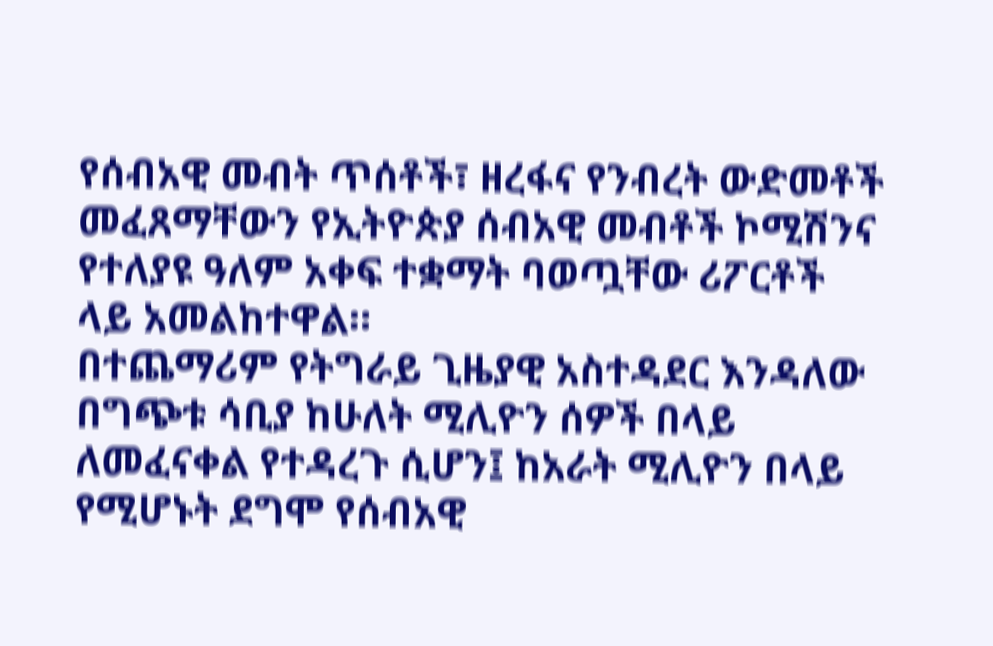የሰብአዊ መብት ጥሰቶች፣ ዘረፋና የንብረት ውድመቶች መፈጸማቸውን የኢትዮጵያ ሰብአዊ መብቶች ኮሚሽንና የተለያዩ ዓለም አቀፍ ተቋማት ባወጧቸው ሪፖርቶች ላይ አመልከተዋል።
በተጨማሪም የትግራይ ጊዜያዊ አስተዳደር እንዳለው በግጭቱ ሳቢያ ከሁለት ሚሊዮን ሰዎች በላይ ለመፈናቀል የተዳረጉ ሲሆን፤ ከአራት ሚሊዮን በላይ የሚሆኑት ደግሞ የሰብአዊ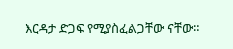እርዳታ ድጋፍ የሚያስፈልጋቸው ናቸው።